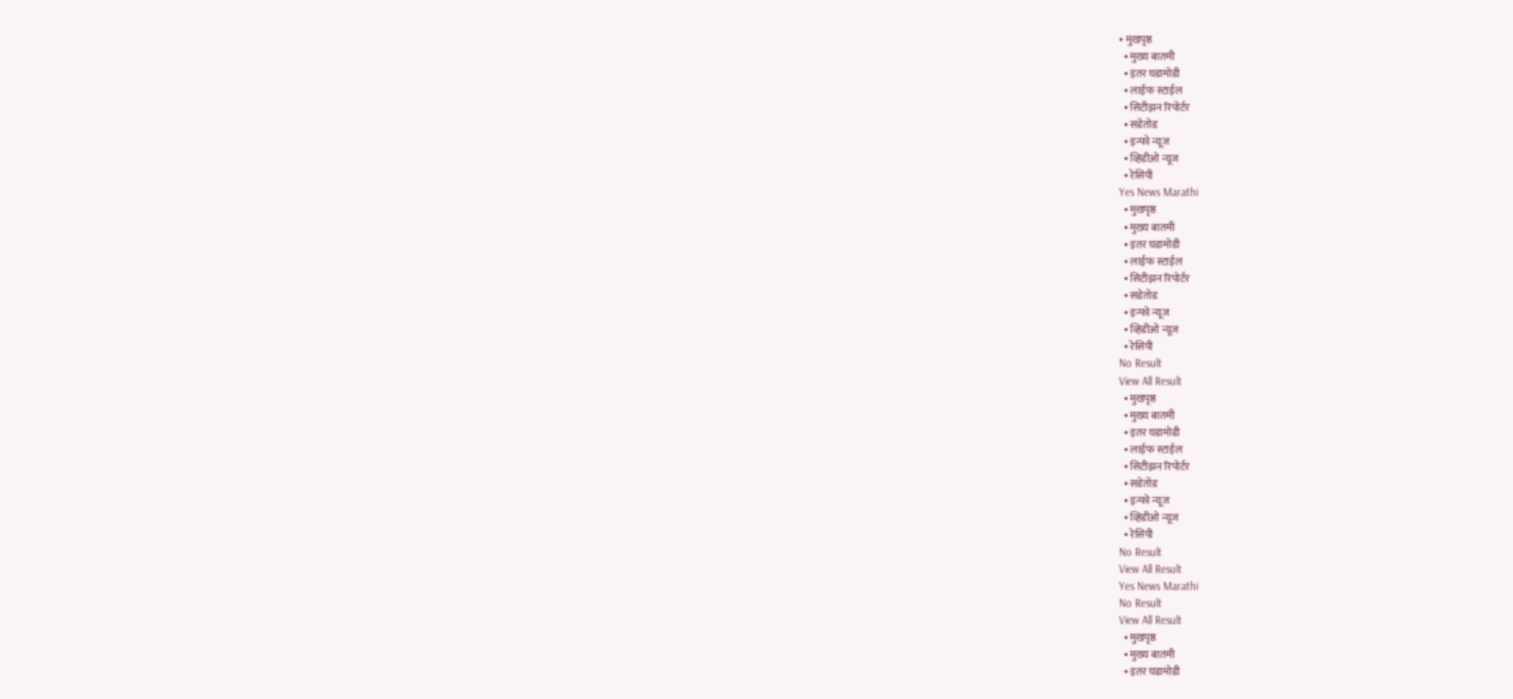• मुखपृष्ठ
  • मुख्य बातमी
  • इतर घडामोडी
  • लाईफ स्टाईल
  • सिटीझन रिपोर्टर
  • सडेतोड
  • इन्फो न्यूज
  • व्हिडीओ न्यूज
  • रेसिपी
Yes News Marathi
  • मुखपृष्ठ
  • मुख्य बातमी
  • इतर घडामोडी
  • लाईफ स्टाईल
  • सिटीझन रिपोर्टर
  • सडेतोड
  • इन्फो न्यूज
  • व्हिडीओ न्यूज
  • रेसिपी
No Result
View All Result
  • मुखपृष्ठ
  • मुख्य बातमी
  • इतर घडामोडी
  • लाईफ स्टाईल
  • सिटीझन रिपोर्टर
  • सडेतोड
  • इन्फो न्यूज
  • व्हिडीओ न्यूज
  • रेसिपी
No Result
View All Result
Yes News Marathi
No Result
View All Result
  • मुखपृष्ठ
  • मुख्य बातमी
  • इतर घडामोडी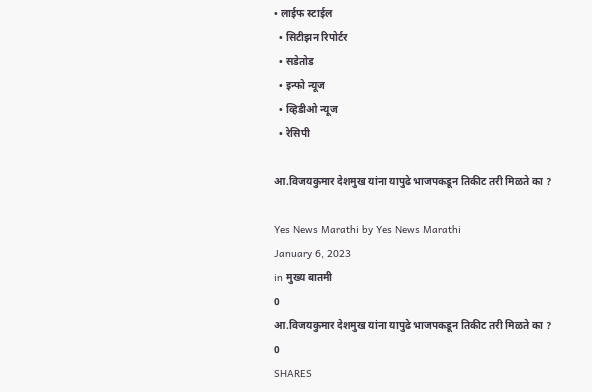• लाईफ स्टाईल
  • सिटीझन रिपोर्टर
  • सडेतोड
  • इन्फो न्यूज
  • व्हिडीओ न्यूज
  • रेसिपी

आ.विजयकुमार देशमुख यांना यापुढे भाजपकडून तिकीट तरी मिळते का ?

Yes News Marathi by Yes News Marathi
January 6, 2023
in मुख्य बातमी
0
आ.विजयकुमार देशमुख यांना यापुढे भाजपकडून तिकीट तरी मिळते का ?
0
SHARES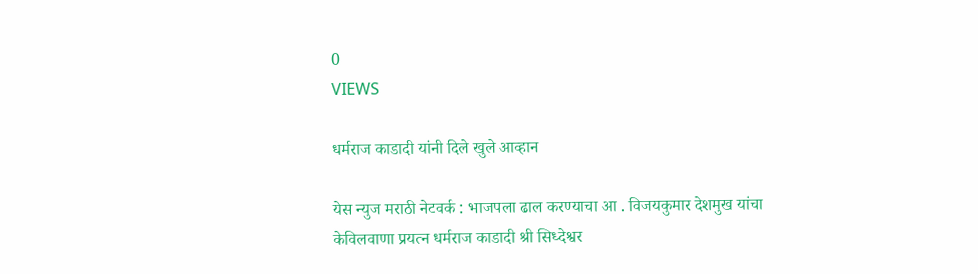0
VIEWS

धर्मराज काडादी यांनी दिले खुले आव्हान

येस न्युज मराठी नेटवर्क : भाजपला ढाल करण्याचा आ . विजयकुमार देशमुख यांचा केविलवाणा प्रयत्न धर्मराज काडादी श्री सिध्देश्वर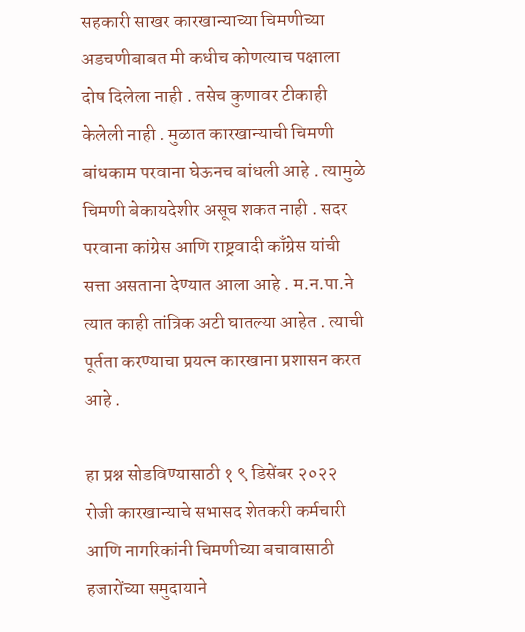सहकारी साखर कारखान्याच्या चिमणीच्या अडचणीबाबत मी कधीच कोणत्याच पक्षाला दोष दिलेला नाही . तसेच कुणावर टीकाही केलेली नाही . मुळात कारखान्याची चिमणी बांधकाम परवाना घेऊनच बांधली आहे . त्यामुळे चिमणी बेकायदेशीर असूच शकत नाही . सदर परवाना कांग्रेस आणि राष्ट्रवादी काँग्रेस यांची सत्ता असताना देण्यात आला आहे . म.न.पा.ने त्यात काही तांत्रिक अटी घातल्या आहेत . त्याची पूर्तता करण्याचा प्रयत्न कारखाना प्रशासन करत आहे .

हा प्रश्न सोडविण्यासाठी १ ९ डिसेंबर २०२२ रोजी कारखान्याचे सभासद शेतकरी कर्मचारी आणि नागरिकांनी चिमणीच्या बचावासाठी हजारोंच्या समुदायाने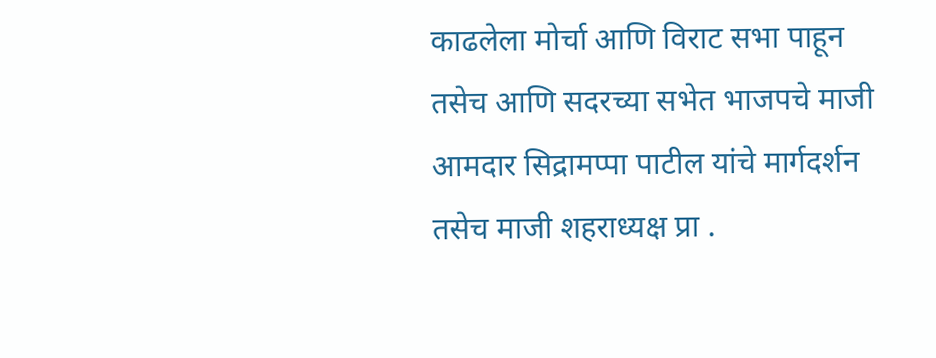काढलेला मोर्चा आणि विराट सभा पाहून तसेच आणि सदरच्या सभेत भाजपचे माजी आमदार सिद्रामप्पा पाटील यांचे मार्गदर्शन तसेच माजी शहराध्यक्ष प्रा .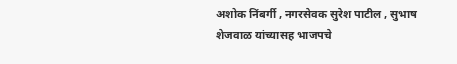अशोक निंबर्गी , नगरसेवक सुरेश पाटील , सुभाष शेजवाळ यांच्यासह भाजपचे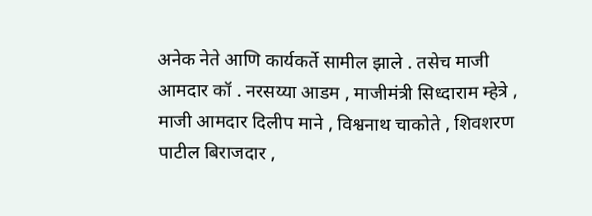अनेक नेते आणि कार्यकर्ते सामील झाले . तसेच माजी आमदार कॉ . नरसय्या आडम , माजीमंत्री सिध्दाराम म्हेत्रे , माजी आमदार दिलीप माने , विश्वनाथ चाकोते , शिवशरण पाटील बिराजदार ,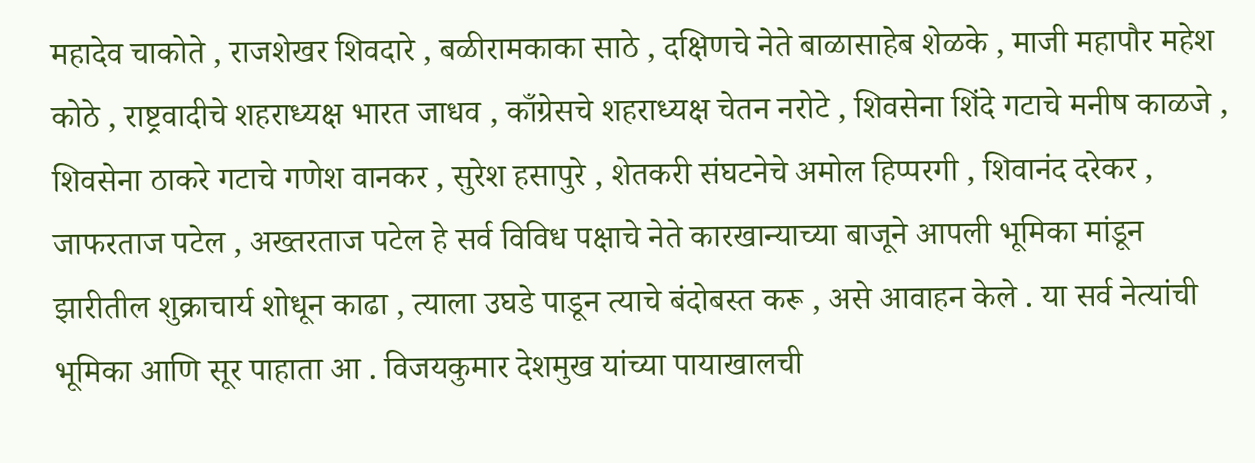महादेव चाकोते , राजशेखर शिवदारे , बळीरामकाका साठे , दक्षिणचे नेते बाळासाहेब शेळके , माजी महापौर महेश कोठे , राष्ट्रवादीचे शहराध्यक्ष भारत जाधव , काँग्रेसचे शहराध्यक्ष चेतन नरोटे , शिवसेना शिंदे गटाचे मनीष काळजे , शिवसेना ठाकरे गटाचे गणेश वानकर , सुरेश हसापुरे , शेतकरी संघटनेचे अमोल हिप्परगी , शिवानंद दरेकर , जाफरताज पटेल , अख्तरताज पटेल हे सर्व विविध पक्षाचे नेते कारखान्याच्या बाजूने आपली भूमिका मांडून झारीतील शुक्राचार्य शोधून काढा , त्याला उघडे पाडून त्याचे बंदोबस्त करू , असे आवाहन केले . या सर्व नेत्यांची भूमिका आणि सूर पाहाता आ . विजयकुमार देशमुख यांच्या पायाखालची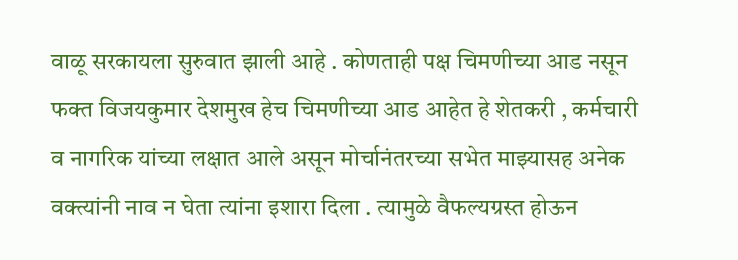वाळू सरकायला सुरुवात झाली आहे . कोणताही पक्ष चिमणीच्या आड नसून फक्त विजयकुमार देशमुख हेच चिमणीच्या आड आहेत हे शेतकरी , कर्मचारी व नागरिक यांच्या लक्षात आले असून मोर्चानंतरच्या सभेत माझ्यासह अनेक वक्त्यांनी नाव न घेता त्यांना इशारा दिला . त्यामुळे वैफल्यग्रस्त होऊन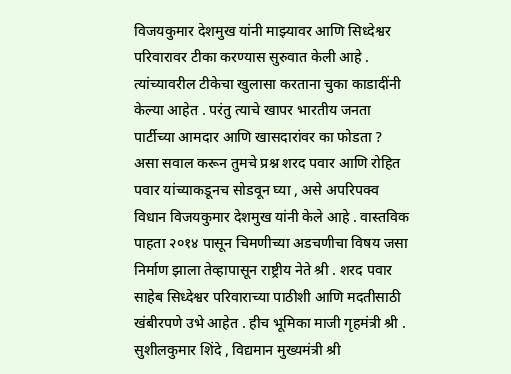विजयकुमार देशमुख यांनी माझ्यावर आणि सिध्देश्वर परिवारावर टीका करण्यास सुरुवात केली आहे . त्यांच्यावरील टीकेचा खुलासा करताना चुका काडादींनी केल्या आहेत . परंतु त्याचे खापर भारतीय जनता पार्टीच्या आमदार आणि खासदारांवर का फोडता ? असा सवाल करून तुमचे प्रश्न शरद पवार आणि रोहित पवार यांच्याकडूनच सोडवून घ्या , असे अपरिपक्व विधान विजयकुमार देशमुख यांनी केले आहे . वास्तविक पाहता २०१४ पासून चिमणीच्या अडचणीचा विषय जसा निर्माण झाला तेव्हापासून राष्ट्रीय नेते श्री . शरद पवार साहेब सिध्देश्वर परिवाराच्या पाठीशी आणि मदतीसाठी खंबीरपणे उभे आहेत . हीच भूमिका माजी गृहमंत्री श्री . सुशीलकुमार शिंदे , विद्यमान मुख्यमंत्री श्री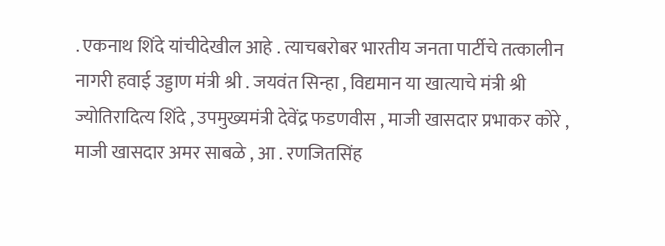. एकनाथ शिंदे यांचीदेखील आहे . त्याचबरोबर भारतीय जनता पार्टीचे तत्कालीन नागरी हवाई उड्डाण मंत्री श्री . जयवंत सिन्हा , विद्यमान या खात्याचे मंत्री श्री ज्योतिरादित्य शिंदे , उपमुख्यमंत्री देवेंद्र फडणवीस , माजी खासदार प्रभाकर कोरे , माजी खासदार अमर साबळे , आ . रणजितसिंह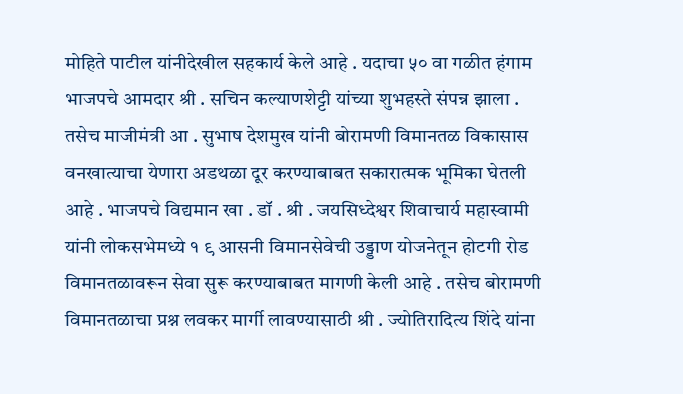मोहिते पाटील यांनीदेखील सहकार्य केले आहे . यदाचा ५० वा गळीत हंगाम भाजपचे आमदार श्री . सचिन कल्याणशेट्टी यांच्या शुभहस्ते संपन्न झाला . तसेच माजीमंत्री आ . सुभाष देशमुख यांनी बोरामणी विमानतळ विकासास वनखात्याचा येणारा अडथळा दूर करण्याबाबत सकारात्मक भूमिका घेतली आहे . भाजपचे विद्यमान खा . डॉ . श्री . जयसिध्देश्वर शिवाचार्य महास्वामी यांनी लोकसभेमध्ये १ ९ आसनी विमानसेवेची उड्डाण योजनेतून होटगी रोड विमानतळावरून सेवा सुरू करण्याबाबत मागणी केली आहे . तसेच बोरामणी विमानतळाचा प्रश्न लवकर मार्गी लावण्यासाठी श्री . ज्योतिरादित्य शिंदे यांना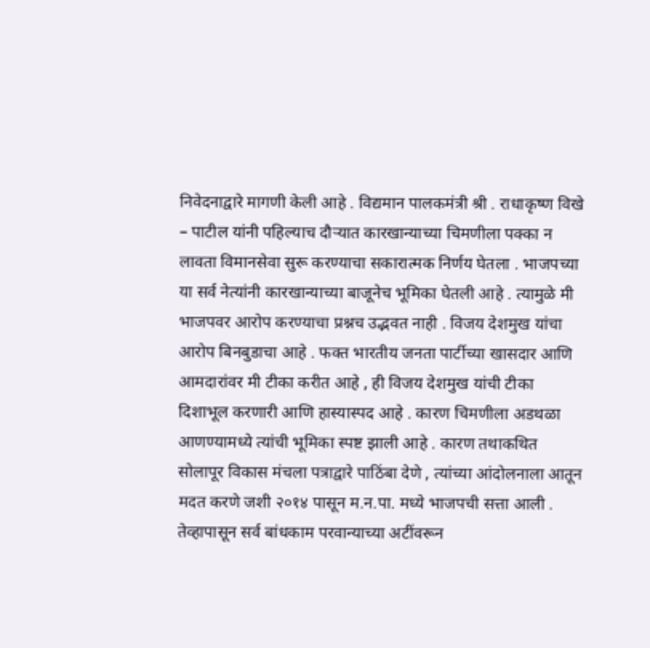निवेदनाद्वारे मागणी केली आहे . विद्यमान पालकमंत्री श्री . राधाकृष्ण विखे – पाटील यांनी पहिल्याच दौऱ्यात कारखान्याच्या चिमणीला पक्का न लावता विमानसेवा सुरू करण्याचा सकारात्मक निर्णय घेतला . भाजपच्या या सर्व नेत्यांनी कारखान्याच्या बाजूनेच भूमिका घेतली आहे . त्यामुळे मी भाजपवर आरोप करण्याचा प्रश्नच उद्भवत नाही . विजय देशमुख यांचा आरोप बिनबुडाचा आहे . फक्त भारतीय जनता पार्टीच्या खासदार आणि आमदारांवर मी टीका करीत आहे , ही विजय देशमुख यांची टीका दिशाभूल करणारी आणि हास्यास्पद आहे . कारण चिमणीला अडथळा आणण्यामध्ये त्यांची भूमिका स्पष्ट झाली आहे . कारण तथाकथित सोलापूर विकास मंचला पत्राद्वारे पाठिंबा देणे , त्यांच्या आंदोलनाला आतून मदत करणे जशी २०१४ पासून म.न.पा. मध्ये भाजपची सत्ता आली . तेव्हापासून सर्व बांधकाम परवान्याच्या अटींवरून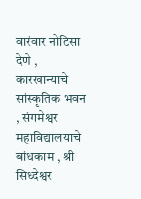वारंवार नोटिसा देणे , कारखान्याचे सांस्कृतिक भवन , संगमेश्वर महाविद्यालयाचे बांधकाम , श्री सिध्देश्वर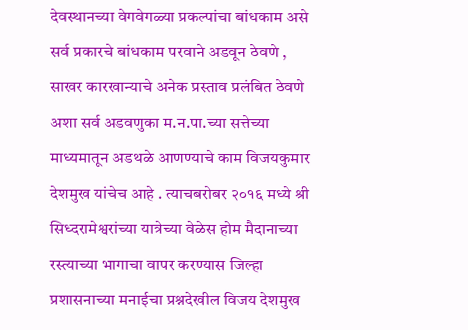देवस्थानच्या वेगवेगळ्या प्रकल्पांचा बांधकाम असे सर्व प्रकारचे बांधकाम परवाने अडवून ठेवणे , साखर कारखान्याचे अनेक प्रस्ताव प्रलंबित ठेवणे अशा सर्व अडवणुका म.न.पा.च्या सत्तेच्या माध्यमातून अडथळे आणण्याचे काम विजयकुमार देशमुख यांचेच आहे . त्याचबरोबर २०१६ मध्ये श्री सिध्दरामेश्वरांच्या यात्रेच्या वेळेस होम मैदानाच्या रस्त्याच्या भागाचा वापर करण्यास जिल्हा प्रशासनाच्या मनाईचा प्रश्नदेखील विजय देशमुख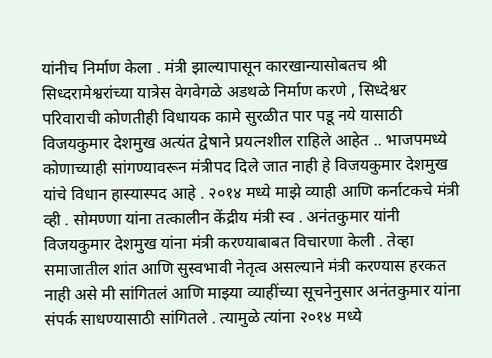यांनीच निर्माण केला . मंत्री झाल्यापासून कारखान्यासोबतच श्री सिध्दरामेश्वरांच्या यात्रेस वेगवेगळे अडथळे निर्माण करणे , सिध्देश्वर परिवाराची कोणतीही विधायक कामे सुरळीत पार पडू नये यासाठी विजयकुमार देशमुख अत्यंत द्वेषाने प्रयत्नशील राहिले आहेत .. भाजपमध्ये कोणाच्याही सांगण्यावरून मंत्रीपद दिले जात नाही हे विजयकुमार देशमुख यांचे विधान हास्यास्पद आहे . २०१४ मध्ये माझे व्याही आणि कर्नाटकचे मंत्री व्ही . सोमण्णा यांना तत्कालीन केंद्रीय मंत्री स्व . अनंतकुमार यांनी विजयकुमार देशमुख यांना मंत्री करण्याबाबत विचारणा केली . तेव्हा समाजातील शांत आणि सुस्वभावी नेतृत्व असल्याने मंत्री करण्यास हरकत नाही असे मी सांगितलं आणि माझ्या व्याहींच्या सूचनेनुसार अनंतकुमार यांना संपर्क साधण्यासाठी सांगितले . त्यामुळे त्यांना २०१४ मध्ये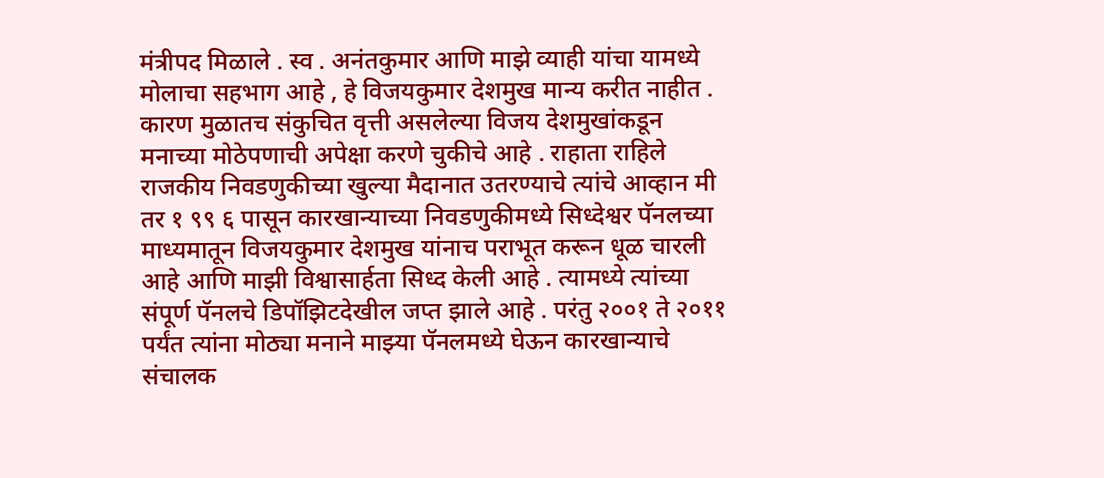मंत्रीपद मिळाले . स्व . अनंतकुमार आणि माझे व्याही यांचा यामध्ये मोलाचा सहभाग आहे , हे विजयकुमार देशमुख मान्य करीत नाहीत . कारण मुळातच संकुचित वृत्ती असलेल्या विजय देशमुखांकडून मनाच्या मोठेपणाची अपेक्षा करणे चुकीचे आहे . राहाता राहिले राजकीय निवडणुकीच्या खुल्या मैदानात उतरण्याचे त्यांचे आव्हान मी तर १ ९९ ६ पासून कारखान्याच्या निवडणुकीमध्ये सिध्देश्वर पॅनलच्या माध्यमातून विजयकुमार देशमुख यांनाच पराभूत करून धूळ चारली आहे आणि माझी विश्वासार्हता सिध्द केली आहे . त्यामध्ये त्यांच्या संपूर्ण पॅनलचे डिपॉझिटदेखील जप्त झाले आहे . परंतु २००१ ते २०११ पर्यंत त्यांना मोठ्या मनाने माझ्या पॅनलमध्ये घेऊन कारखान्याचे संचालक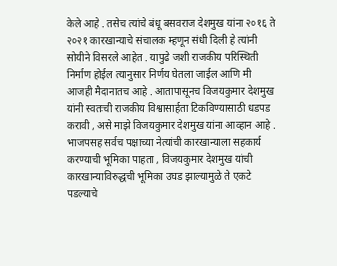केले आहे . तसेच त्यांचे बंधू बसवराज देशमुख यांना २०१६ ते २०२१ कारखान्याचे संचालक म्हणून संधी दिली हे त्यांनी सोयीने विसरले आहेत . यापुढे जशी राजकीय परिस्थिती निर्माण होईल त्यानुसार निर्णय घेतला जाईल आणि मी आजही मैदानातच आहे . आतापासूनच विजयकुमार देशमुख यांनी स्वतःची राजकीय विश्वासार्हता टिकविण्यासाठी धडपड करावी , असे माझे विजयकुमार देशमुख यांना आव्हान आहे . भाजपसह सर्वच पक्षाच्या नेत्यांची कारखान्याला सहकार्य करण्याची भूमिका पाहता , विजयकुमार देशमुख यांची कारखान्याविरुद्धची भूमिका उघड झाल्यामुळे ते एकटे पडल्याचे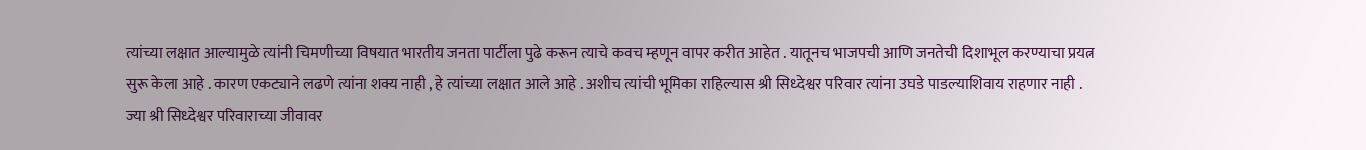त्यांच्या लक्षात आल्यामुळे त्यांनी चिमणीच्या विषयात भारतीय जनता पार्टीला पुढे करून त्याचे कवच म्हणून वापर करीत आहेत . यातूनच भाजपची आणि जनतेची दिशाभूल करण्याचा प्रयत्न सुरू केला आहे . कारण एकट्याने लढणे त्यांना शक्य नाही , हे त्यांच्या लक्षात आले आहे . अशीच त्यांची भूमिका राहिल्यास श्री सिध्देश्वर परिवार त्यांना उघडे पाडल्याशिवाय राहणार नाही . ज्या श्री सिध्देश्वर परिवाराच्या जीवावर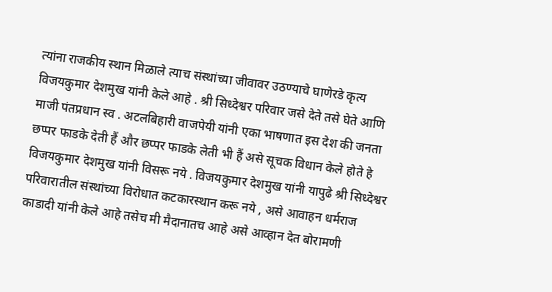त्यांना राजकीय स्थान मिळाले त्याच संस्थांच्या जीवावर उठण्याचे घाणेरडे कृत्य विजयकुमार देशमुख यांनी केले आहे . श्री सिध्देश्वर परिवार जसे देते तसे घेते आणि माजी पंतप्रधान स्व . अटलबिहारी वाजपेयी यांनी एका भाषणात इस देश की जनता छप्पर फाडके देती हैं और छप्पर फाडके लेती भी हैं असे सूचक विधान केले होते हे विजयकुमार देशमुख यांनी विसरू नये . विजयकुमार देशमुख यांनी यापुढे श्री सिध्देश्वर परिवारातील संस्थांच्या विरोधात कटकारस्थान करू नये , असे आवाहन धर्मराज काडादी यांनी केले आहे तसेच मी मैदानातच आहे असे आव्हान देत बोरामणी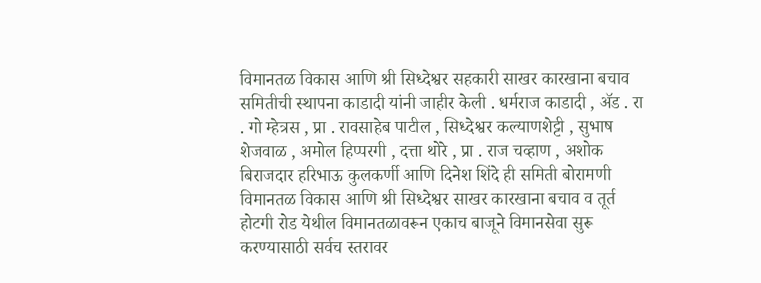विमानतळ विकास आणि श्री सिध्देश्वर सहकारी साखर कारखाना बचाव समितीची स्थापना काडादी यांनी जाहीर केली . धर्मराज काडादी , ॲड . रा . गो म्हेत्रस , प्रा . रावसाहेब पाटील , सिध्देश्वर कल्याणशेट्टी , सुभाष शेजवाळ , अमोल हिप्परगी , दत्ता थोरे , प्रा . राज चव्हाण , अशोक बिराजदार हरिभाऊ कुलकर्णी आणि दिनेश शिंदे ही समिती बोरामणी विमानतळ विकास आणि श्री सिध्देश्वर साखर कारखाना बचाव व तूर्त होटगी रोड येथील विमानतळावरून एकाच बाजूने विमानसेवा सुरू करण्यासाठी सर्वच स्तरावर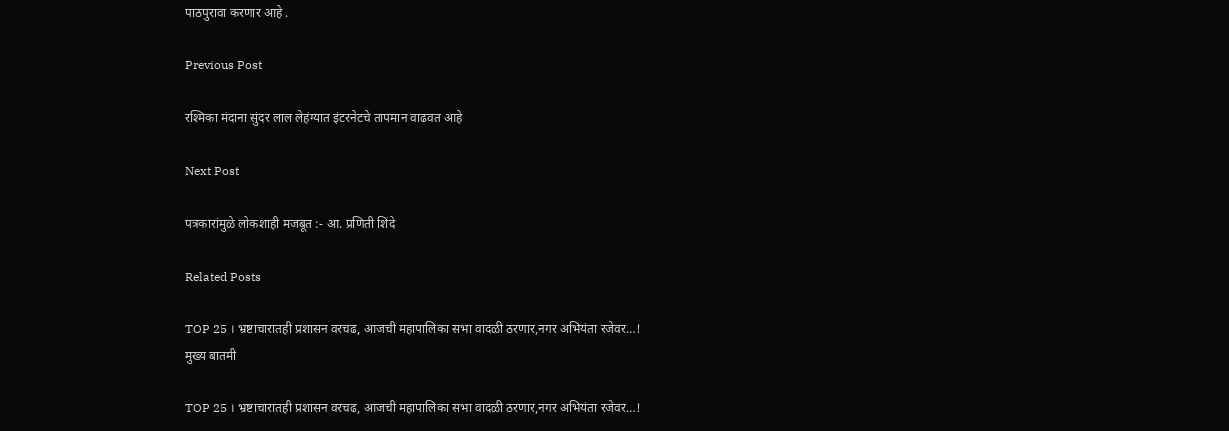पाठपुरावा करणार आहे .

Previous Post

रश्मिका मंदाना सुंदर लाल लेहंग्यात इंटरनेटचे तापमान वाढवत आहे

Next Post

पत्रकारांमुळे लोकशाही मजबूत :- आ. प्रणिती शिंदे

Related Posts

TOP 25 । भ्रष्टाचारातही प्रशासन वरचढ, आजची महापालिका सभा वादळी ठरणार,नगर अभियंता रजेवर…!
मुख्य बातमी

TOP 25 । भ्रष्टाचारातही प्रशासन वरचढ, आजची महापालिका सभा वादळी ठरणार,नगर अभियंता रजेवर…!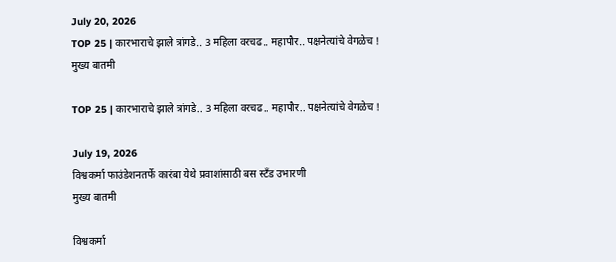July 20, 2026
TOP 25 | कारभाराचे झाले त्रांगडे.. 3 महिला वरचढ.. महापौर.. पक्षनेत्यांचे वेगळेच !
मुख्य बातमी

TOP 25 | कारभाराचे झाले त्रांगडे.. 3 महिला वरचढ.. महापौर.. पक्षनेत्यांचे वेगळेच !

July 19, 2026
विश्वकर्मा फाउंडेशनतर्फे कारंबा येथे प्रवाशांसाठी बस स्टँड उभारणी
मुख्य बातमी

विश्वकर्मा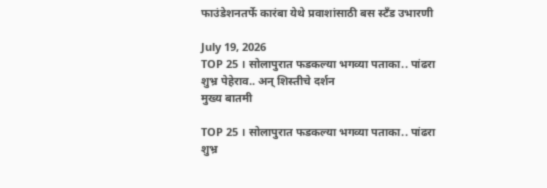फाउंडेशनतर्फे कारंबा येथे प्रवाशांसाठी बस स्टँड उभारणी

July 19, 2026
TOP 25 । सोलापुरात फडकल्या भगव्या पताका.. पांढरा शुभ्र पेहेराव.. अन् शिस्तीचे दर्शन
मुख्य बातमी

TOP 25 । सोलापुरात फडकल्या भगव्या पताका.. पांढरा शुभ्र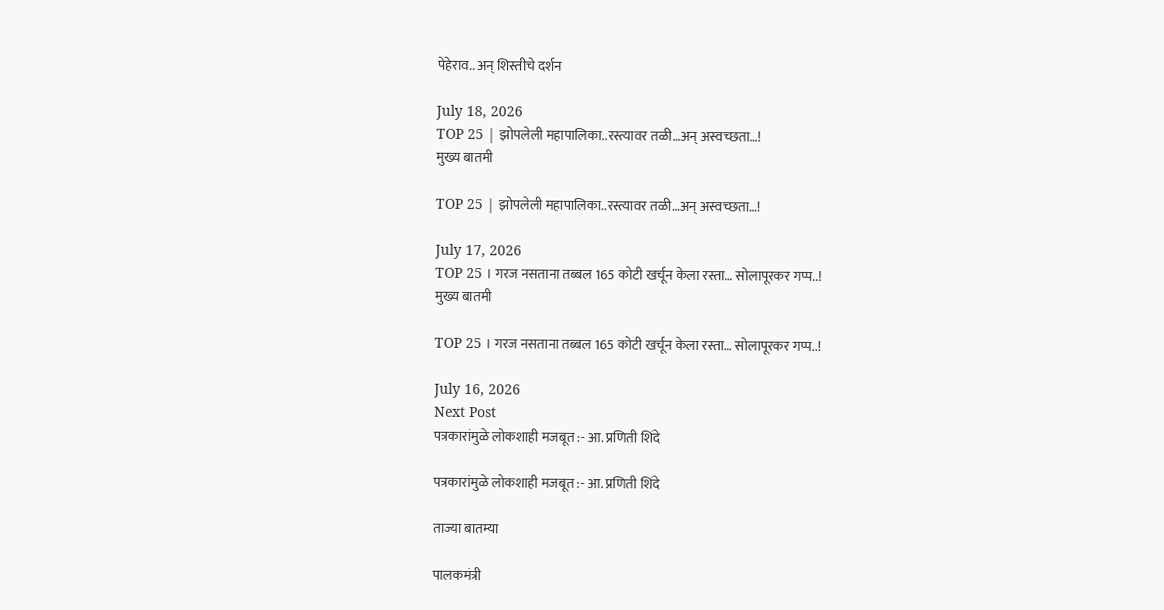पेहेराव.. अन् शिस्तीचे दर्शन

July 18, 2026
TOP 25 | झोपलेली महापालिका..रस्त्यावर तळी…अन् अस्वच्छता…!
मुख्य बातमी

TOP 25 | झोपलेली महापालिका..रस्त्यावर तळी…अन् अस्वच्छता…!

July 17, 2026
TOP 25 । गरज नसताना तब्बल 165 कोटी खर्चून केला रस्ता… सोलापूरकर गप्प..!
मुख्य बातमी

TOP 25 । गरज नसताना तब्बल 165 कोटी खर्चून केला रस्ता… सोलापूरकर गप्प..!

July 16, 2026
Next Post
पत्रकारांमुळे लोकशाही मजबूत :- आ. प्रणिती शिंदे

पत्रकारांमुळे लोकशाही मजबूत :- आ. प्रणिती शिंदे

ताज्या बातम्या

पालकमंत्री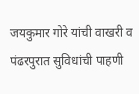जयकुमार गोरे यांची वाखरी व पंढरपुरात सुविधांची पाहणी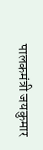पालकमंत्री जयकुमार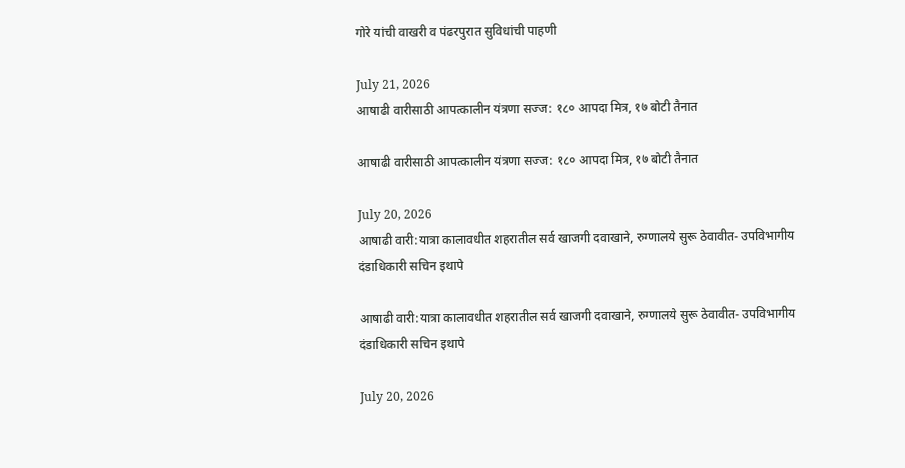गोरे यांची वाखरी व पंढरपुरात सुविधांची पाहणी

July 21, 2026
आषाढी वारीसाठी आपत्कालीन यंत्रणा सज्ज: १८० आपदा मित्र, १७ बोटी तैनात

आषाढी वारीसाठी आपत्कालीन यंत्रणा सज्ज: १८० आपदा मित्र, १७ बोटी तैनात

July 20, 2026
आषाढी वारी:यात्रा कालावधीत शहरातील सर्व खाजगी दवाखाने, रुग्णालये सुरू ठेवावीत- उपविभागीय दंडाधिकारी सचिन इथापे

आषाढी वारी:यात्रा कालावधीत शहरातील सर्व खाजगी दवाखाने, रुग्णालये सुरू ठेवावीत- उपविभागीय दंडाधिकारी सचिन इथापे

July 20, 2026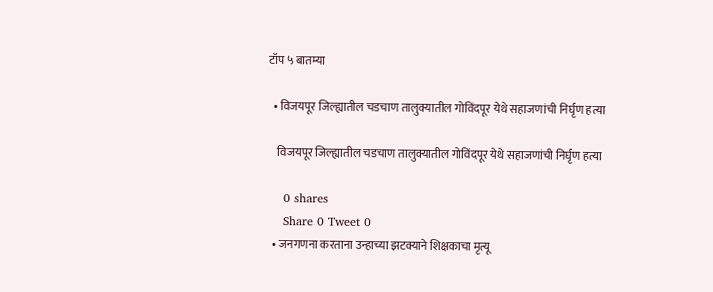टॉप ५ बातम्या

  • विजयपूर जिल्ह्यातील चडचाण तालुक्यातील गोविंदपूर येथे सहाजणांची निर्घृण हत्या

    विजयपूर जिल्ह्यातील चडचाण तालुक्यातील गोविंदपूर येथे सहाजणांची निर्घृण हत्या

    0 shares
    Share 0 Tweet 0
  • जनगणना करताना उन्हाच्या झटक्याने शिक्षकाचा मृत्यू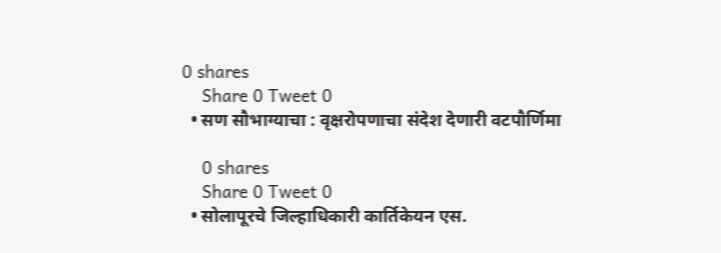0 shares
    Share 0 Tweet 0
  • सण सौभाग्याचा : वृक्षरोपणाचा संदेश देणारी वटपौर्णिमा

    0 shares
    Share 0 Tweet 0
  • सोलापूरचे जिल्हाधिकारी कार्तिकेयन एस.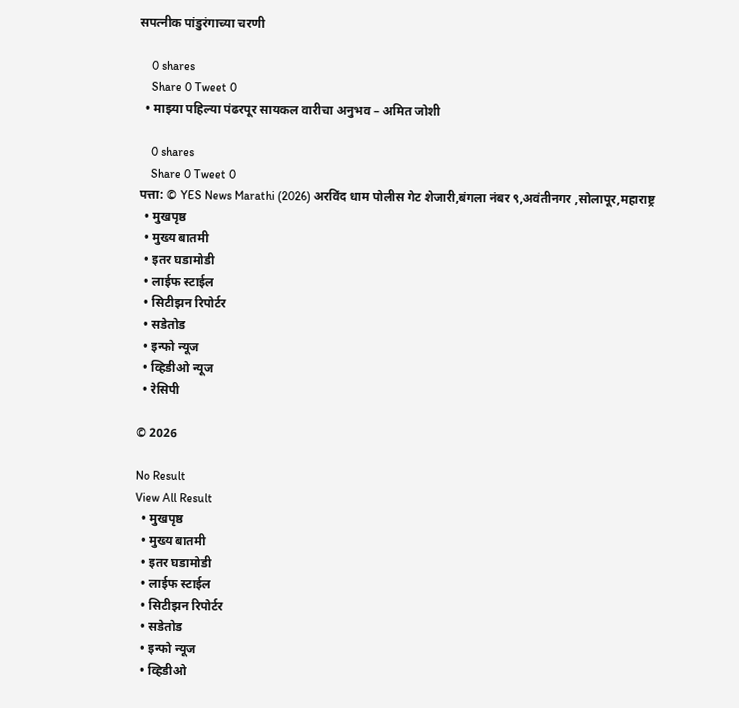सपत्नीक पांडुरंगाच्या चरणी

    0 shares
    Share 0 Tweet 0
  • माझ्या पहिल्या पंढरपूर सायकल वारीचा अनुभव – अमित जोशी

    0 shares
    Share 0 Tweet 0
पत्ता: © YES News Marathi (2026) अरविंद धाम पोलीस गेट शेजारी,बंगला नंबर ९,अवंतीनगर ,सोलापूर,महाराष्ट्र
  • मुखपृष्ठ
  • मुख्य बातमी
  • इतर घडामोडी
  • लाईफ स्टाईल
  • सिटीझन रिपोर्टर
  • सडेतोड
  • इन्फो न्यूज
  • व्हिडीओ न्यूज
  • रेसिपी

© 2026

No Result
View All Result
  • मुखपृष्ठ
  • मुख्य बातमी
  • इतर घडामोडी
  • लाईफ स्टाईल
  • सिटीझन रिपोर्टर
  • सडेतोड
  • इन्फो न्यूज
  • व्हिडीओ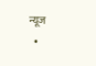न्यूज
  •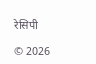रेसिपी

© 2026